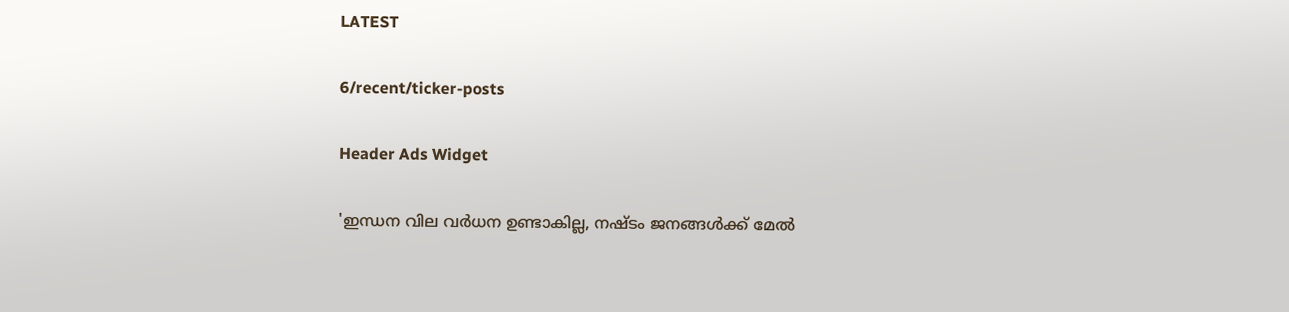LATEST

6/recent/ticker-posts

Header Ads Widget

'ഇന്ധന വില വർധന ഉണ്ടാകില്ല, നഷ്ടം ജനങ്ങൾക്ക് മേൽ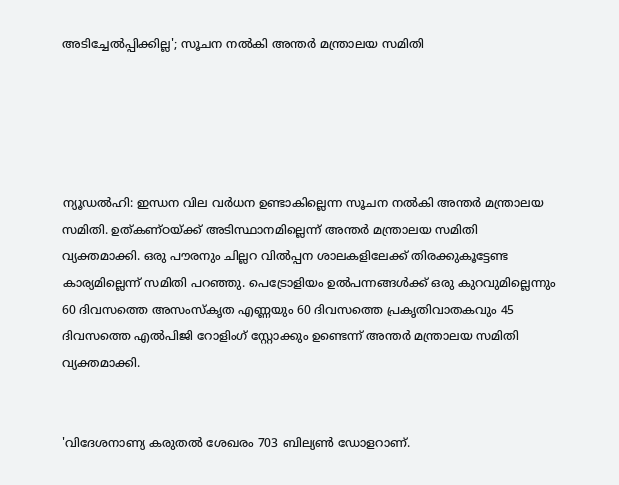അടിച്ചേൽപ്പിക്കില്ല'; സൂചന നൽകി അന്തർ മന്ത്രാലയ സമിതി





ന്യൂഡല്‍ഹി: ഇന്ധന വില വര്‍ധന ഉണ്ടാകില്ലെന്ന സൂചന നല്‍കി അന്തര്‍ മന്ത്രാലയ സമിതി. ഉത്കണ്ഠയ്ക്ക് അടിസ്ഥാനമില്ലെന്ന് അന്തര്‍ മന്ത്രാലയ സമിതി വ്യക്തമാക്കി. ഒരു പൗരനും ചില്ലറ വില്‍പ്പന ശാലകളിലേക്ക് തിരക്കുകൂട്ടേണ്ട കാര്യമില്ലെന്ന് സമിതി പറഞ്ഞു. പെട്രോളിയം ഉല്‍പന്നങ്ങള്‍ക്ക് ഒരു കുറവുമില്ലെന്നും 60 ദിവസത്തെ അസംസ്‌കൃത എണ്ണയും 60 ദിവസത്തെ പ്രകൃതിവാതകവും 45 ദിവസത്തെ എല്‍പിജി റോളിംഗ് സ്റ്റോക്കും ഉണ്ടെന്ന് അന്തര്‍ മന്ത്രാലയ സമിതി വ്യക്തമാക്കി.


'വിദേശനാണ്യ കരുതല്‍ ശേഖരം 703 ബില്യണ്‍ ഡോളറാണ്.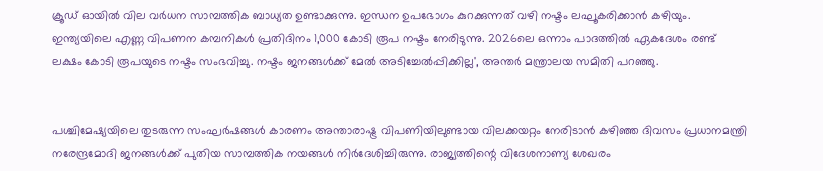ക്രൂഡ് ഓയില്‍ വില വര്‍ധന സാമ്പത്തിക ബാധ്യത ഉണ്ടാക്കുന്നു. ഇന്ധന ഉപഭോഗം കുറക്കുന്നത് വഴി നഷ്ടം ലഘൂകരിക്കാന്‍ കഴിയും. ഇന്ത്യയിലെ എണ്ണ വിപണന കമ്പനികള്‍ പ്രതിദിനം 1,000 കോടി രൂപ നഷ്ടം നേരിടുന്നു. 2026ലെ ഒന്നാം പാദത്തില്‍ ഏകദേശം രണ്ട് ലക്ഷം കോടി രൂപയുടെ നഷ്ടം സംഭവിച്ചു. നഷ്ടം ജനങ്ങള്‍ക്ക് മേല്‍ അടിച്ചേല്‍പ്പിക്കില്ല', അന്തര്‍ മന്ത്രാലയ സമിതി പറഞ്ഞു.


പശ്ചിമേഷ്യയിലെ തുടരുന്ന സംഘര്‍ഷങ്ങള്‍ കാരണം അന്താരാഷ്ട്ര വിപണിയിലുണ്ടായ വിലക്കയറ്റം നേരിടാന്‍ കഴിഞ്ഞ ദിവസം പ്രധാനമന്ത്രി നരേന്ദ്രമോദി ജനങ്ങള്‍ക്ക് പുതിയ സാമ്പത്തിക നയങ്ങള്‍ നിര്‍ദേശിച്ചിരുന്നു. രാജ്യത്തിന്റെ വിദേശനാണ്യ ശേഖരം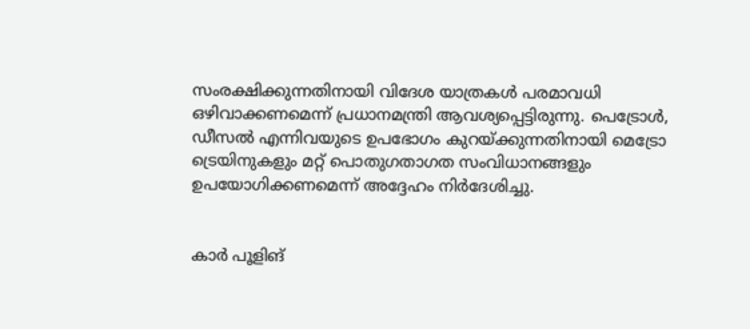സംരക്ഷിക്കുന്നതിനായി വിദേശ യാത്രകള്‍ പരമാവധി ഒഴിവാക്കണമെന്ന് പ്രധാനമന്ത്രി ആവശ്യപ്പെട്ടിരുന്നു. പെട്രോള്‍, ഡീസല്‍ എന്നിവയുടെ ഉപഭോഗം കുറയ്ക്കുന്നതിനായി മെട്രോ ട്രെയിനുകളും മറ്റ് പൊതുഗതാഗത സംവിധാനങ്ങളും ഉപയോഗിക്കണമെന്ന് അദ്ദേഹം നിര്‍ദേശിച്ചു.


കാര്‍ പൂളിങ്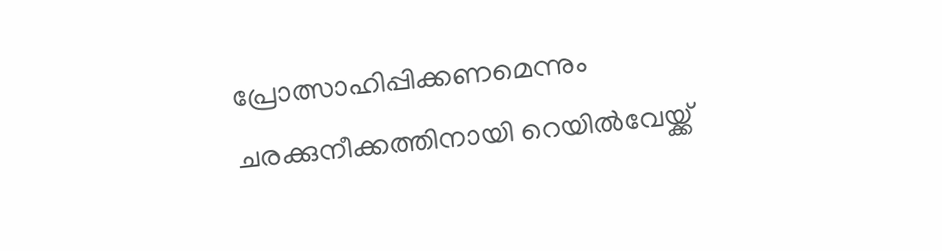പ്രോത്സാഹിപ്പിക്കണമെന്നും ചരക്കുനീക്കത്തിനായി റെയില്‍വേയ്ക്ക്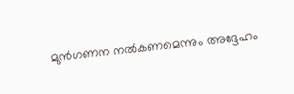മുന്‍ഗണന നല്‍കണമെന്നും അദ്ദേഹം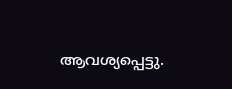ആവശ്യപ്പെട്ടു.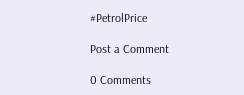#PetrolPrice

Post a Comment

0 Comments